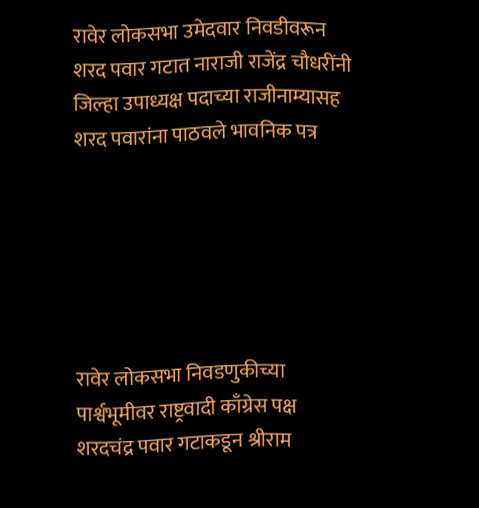रावेर लोकसभा उमेदवार निवडीवरून शरद पवार गटात नाराजी राजेंद्र चौधरींनी जिल्हा उपाध्यक्ष पदाच्या राजीनाम्यासह शरद पवारांना पाठवले भावनिक पत्र






रावेर लोकसभा निवडणुकीच्या पार्श्वभूमीवर राष्ट्रवादी काँग्रेस पक्ष शरदचंद्र पवार गटाकडून श्रीराम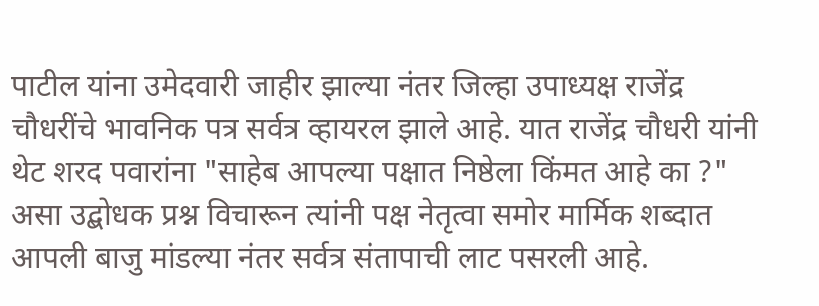पाटील यांना उमेदवारी जाहीर झाल्या नंतर जिल्हा उपाध्यक्ष राजेंद्र चौधरींचे भावनिक पत्र सर्वत्र व्हायरल झाले आहे. यात राजेंद्र चौधरी यांनी थेट शरद पवारांना "साहेब आपल्या पक्षात निष्ठेला किंमत आहे का ?" असा उद्बोधक प्रश्न विचारून त्यांनी पक्ष नेतृत्वा समोर मार्मिक शब्दात आपली बाजु मांडल्या नंतर सर्वत्र संतापाची लाट पसरली आहे.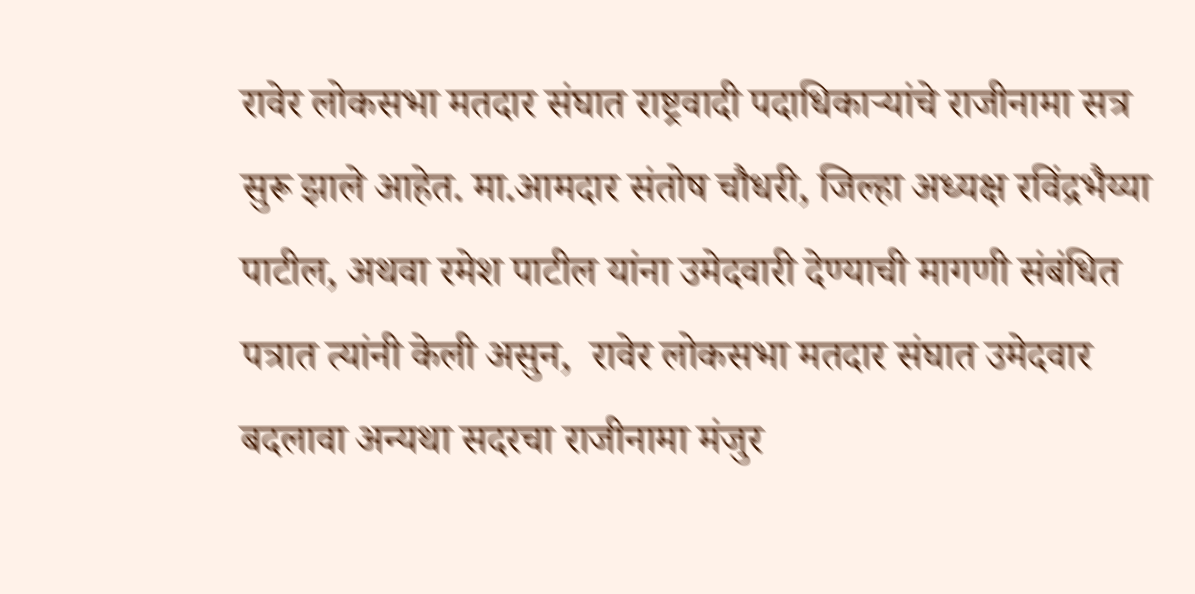रावेर लोकसभा मतदार संघात राष्ट्रवादी पदाधिकाऱ्यांचे राजीनामा सत्र सुरू झाले आहेत. मा.आमदार संतोष चौधरी, जिल्हा अध्यक्ष रविंद्रभैय्या पाटील, अथवा रमेश पाटील यांना उमेदवारी देण्याची मागणी संबंधित पत्रात त्यांनी केली असुन,  रावेर लोकसभा मतदार संघात उमेदवार बदलावा अन्यथा सदरचा राजीनामा मंजुर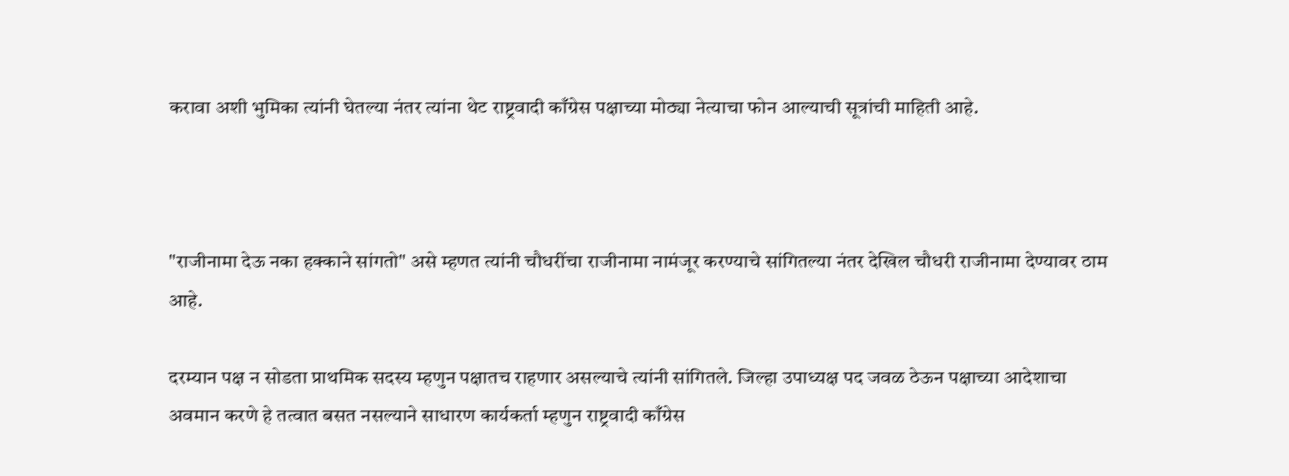करावा अशी भुमिका त्यांनी घेतल्या नंतर त्यांना थेट राष्ट्रवादी काँग्रेस पक्षाच्या मोठ्या नेत्याचा फोन आल्याची सूत्रांची माहिती आहे.



"राजीनामा देऊ नका हक्काने सांगतो" असे म्हणत त्यांनी चौधरींचा राजीनामा नामंजूर करण्याचे सांगितल्या नंतर देखिल चौधरी राजीनामा देण्यावर ठाम आहे.

दरम्यान पक्ष न सोडता प्राथमिक सदस्य म्हणुन पक्षातच राहणार असल्याचे त्यांनी सांगितले. जिल्हा उपाध्यक्ष पद जवळ ठेऊन पक्षाच्या आदेशाचा अवमान करणे हे तत्वात बसत नसल्याने साधारण कार्यकर्ता म्हणुन राष्ट्रवादी काँग्रेस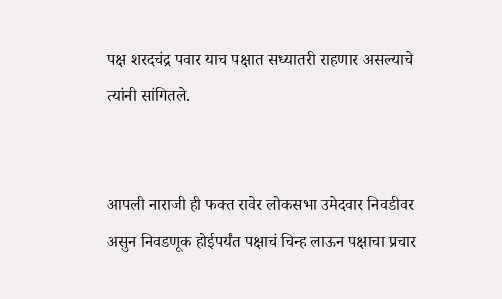पक्ष शरदचंद्र पवार याच पक्षात सध्यातरी राहणार असल्याचे त्यांनी सांगितले.


आपली नाराजी ही फक्त रावेर लोकसभा उमेदवार निवडीवर असुन निवडणूक होईपर्यंत पक्षाचं चिन्ह लाऊन पक्षाचा प्रचार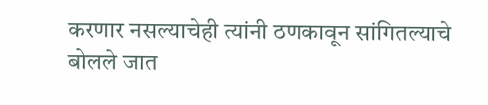करणार नसल्याचेही त्यांनी ठणकावून सांगितल्याचे बोलले जात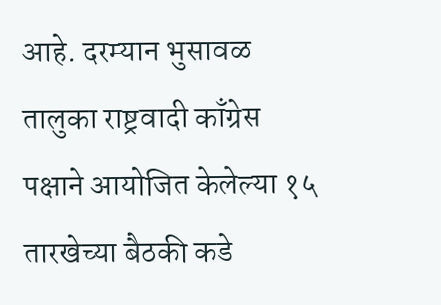आहे. दरम्यान भुसावळ तालुका राष्ट्रवादी काँग्रेस पक्षाने आयोजित केलेल्या १५ तारखेच्या बैठकी कडे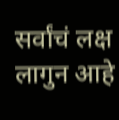सर्वांचं लक्ष लागुन आहे